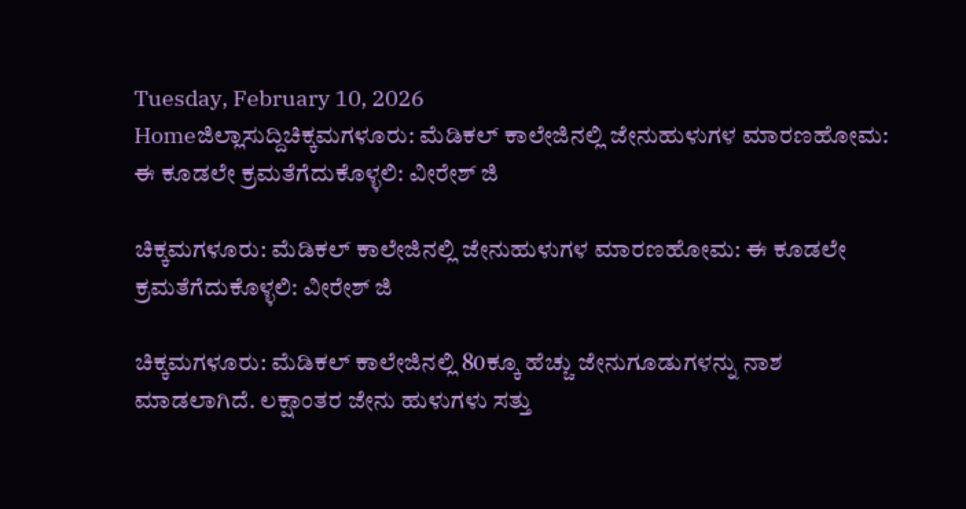Tuesday, February 10, 2026
Homeಜಿಲ್ಲಾಸುದ್ದಿಚಿಕ್ಕಮಗಳೂರು: ಮೆಡಿಕಲ್ ಕಾಲೇಜಿನಲ್ಲಿ ಜೇನುಹುಳುಗಳ ಮಾರಣಹೋಮ: ಈ ಕೂಡಲೇ ಕ್ರಮತೆಗೆದುಕೊಳ್ಳಲಿ: ವೀರೇಶ್ ಜಿ

ಚಿಕ್ಕಮಗಳೂರು: ಮೆಡಿಕಲ್ ಕಾಲೇಜಿನಲ್ಲಿ ಜೇನುಹುಳುಗಳ ಮಾರಣಹೋಮ: ಈ ಕೂಡಲೇ ಕ್ರಮತೆಗೆದುಕೊಳ್ಳಲಿ: ವೀರೇಶ್ ಜಿ

ಚಿಕ್ಕಮಗಳೂರು: ಮೆಡಿಕಲ್ ಕಾಲೇಜಿನಲ್ಲಿ 80ಕ್ಕೂ ಹೆಚ್ಚು ಜೇನುಗೂಡುಗಳನ್ನು ನಾಶ ಮಾಡಲಾಗಿದೆ. ಲಕ್ಷಾಂತರ ಜೇನು ಹುಳುಗಳು ಸತ್ತು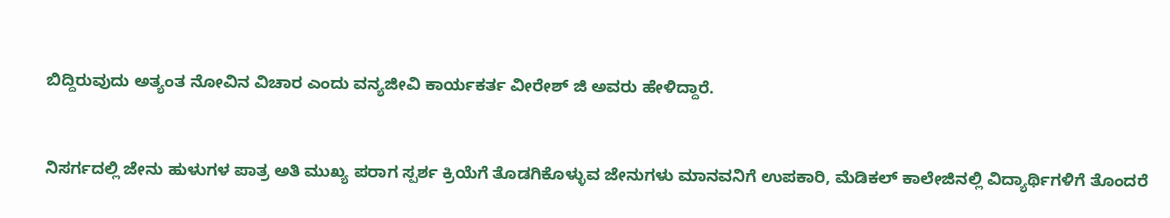ಬಿದ್ದಿರುವುದು ಅತ್ಯಂತ ನೋವಿನ ವಿಚಾರ ಎಂದು ವನ್ಯಜೀವಿ ಕಾರ್ಯಕರ್ತ ವೀರೇಶ್ ಜಿ ಅವರು ಹೇಳಿದ್ದಾರೆ.


ನಿಸರ್ಗದಲ್ಲಿ ಜೇನು ಹುಳುಗಳ ಪಾತ್ರ ಅತಿ ಮುಖ್ಯ ಪರಾಗ ಸ್ಪರ್ಶ ಕ್ರಿಯೆಗೆ ತೊಡಗಿಕೊಳ್ಳುವ ಜೇನುಗಳು ಮಾನವನಿಗೆ ಉಪಕಾರಿ, ಮೆಡಿಕಲ್ ಕಾಲೇಜಿನಲ್ಲಿ ವಿದ್ಯಾರ್ಥಿಗಳಿಗೆ ತೊಂದರೆ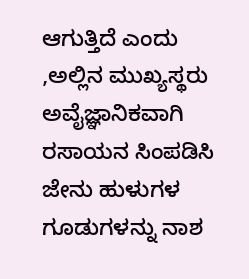ಆಗುತ್ತಿದೆ ಎಂದು ,ಅಲ್ಲಿನ ಮುಖ್ಯಸ್ಥರು ಅವೈಜ್ಞಾನಿಕವಾಗಿ ರಸಾಯನ ಸಿಂಪಡಿಸಿ ಜೇನು ಹುಳುಗಳ ಗೂಡುಗಳನ್ನು ನಾಶ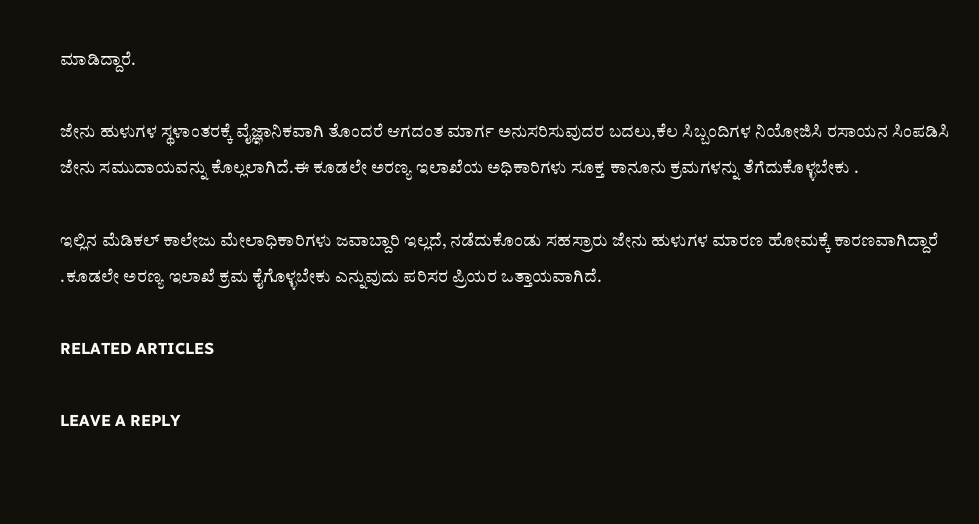ಮಾಡಿದ್ದಾರೆ.

ಜೇನು ಹುಳುಗಳ ಸ್ಥಳಾಂತರಕ್ಕೆ ವೈಜ್ಞಾನಿಕವಾಗಿ ತೊಂದರೆ ಆಗದಂತ ಮಾರ್ಗ ಅನುಸರಿಸುವುದರ ಬದಲು,ಕೆಲ ಸಿಬ್ಬಂದಿಗಳ ನಿಯೋಜಿಸಿ ರಸಾಯನ ಸಿಂಪಡಿಸಿ ಜೇನು ಸಮುದಾಯವನ್ನು ಕೊಲ್ಲಲಾಗಿದೆ.ಈ ಕೂಡಲೇ ಅರಣ್ಯ ಇಲಾಖೆಯ ಅಧಿಕಾರಿಗಳು ಸೂಕ್ತ ಕಾನೂನು ಕ್ರಮಗಳನ್ನು ತೆಗೆದುಕೊಳ್ಳಬೇಕು .

ಇಲ್ಲಿನ ಮೆಡಿಕಲ್ ಕಾಲೇಜು ಮೇಲಾಧಿಕಾರಿಗಳು ಜವಾಬ್ದಾರಿ ಇಲ್ಲದೆ, ನಡೆದುಕೊಂಡು ಸಹಸ್ರಾರು ಜೇನು ಹುಳುಗಳ ಮಾರಣ ಹೋಮಕ್ಕೆ ಕಾರಣವಾಗಿದ್ದಾರೆ .ಕೂಡಲೇ ಅರಣ್ಯ ಇಲಾಖೆ ಕ್ರಮ ಕೈಗೊಳ್ಳಬೇಕು ಎನ್ನುವುದು ಪರಿಸರ ಪ್ರಿಯರ ಒತ್ತಾಯವಾಗಿದೆ.

RELATED ARTICLES

LEAVE A REPLY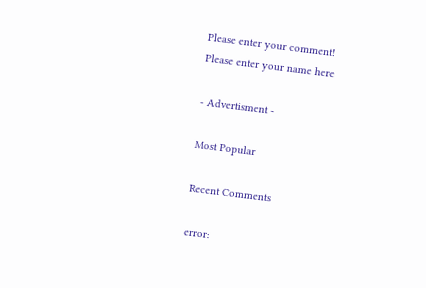Please enter your comment!
Please enter your name here

- Advertisment -

Most Popular

Recent Comments

error: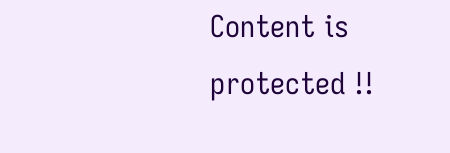Content is protected !!